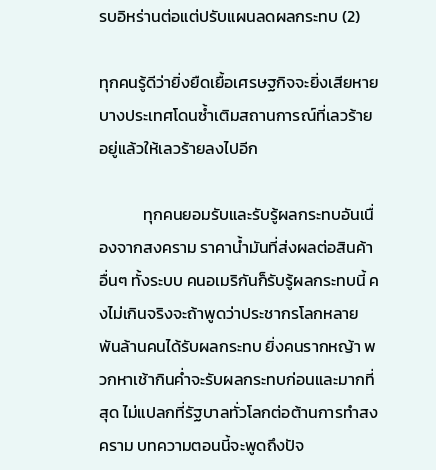รบอิหร่านต่อแต่ปรับแผนลดผลกระทบ (2)

ทุกคนรู้ดีว่ายิ่งยืดเยื้อเศรษฐกิจจะยิ่งเสียหาย บางประเทศโดนซ้ำเติมสถานการณ์ที่เลวร้ายอยู่แล้วให้เลวร้ายลงไปอีก

            ทุกคนยอมรับและรับรู้ผลกระทบอันเนื่องจากสงคราม ราคาน้ำมันที่ส่งผลต่อสินค้าอื่นๆ ทั้งระบบ คนอเมริกันก็รับรู้ผลกระทบนี้ คงไม่เกินจริงจะถ้าพูดว่าประชากรโลกหลายพันล้านคนได้รับผลกระทบ ยิ่งคนรากหญ้า พวกหาเช้ากินค่ำจะรับผลกระทบก่อนและมากที่สุด ไม่แปลกที่รัฐบาลทั่วโลกต่อต้านการทำสงคราม บทความตอนนี้จะพูดถึงปัจ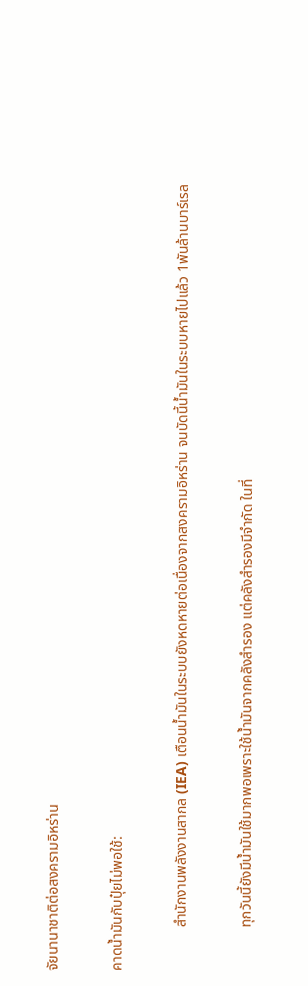จัยนานาชาติต่อสงครามอิหร่าน

คาดน้ำมันกับปุ๋ยไม่พอใช้:

            สำนักงานพลังงานสากล (IEA) เตือนน้ำมันในระบบยังหดหายต่อเนื่องจากสงครามอิหร่าน จนบัดนี้น้ำมันในระบบหายไปแล้ว 1พันล้านบาร์เรล

            ทุกวันนี้ยังมีน้ำมันใช้มากพอเพราะใช้น้ำมันจากคลังสำรอง แต่คลังสำรองมีจำกัด ในที่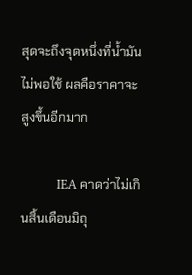สุดจะถึงจุดหนึ่งที่น้ำมันไม่พอใช้ ผลคือราคาจะสูงขึ้นอีกมาก

            IEA คาดว่าไม่เกินสิ้นเดือนมิถุ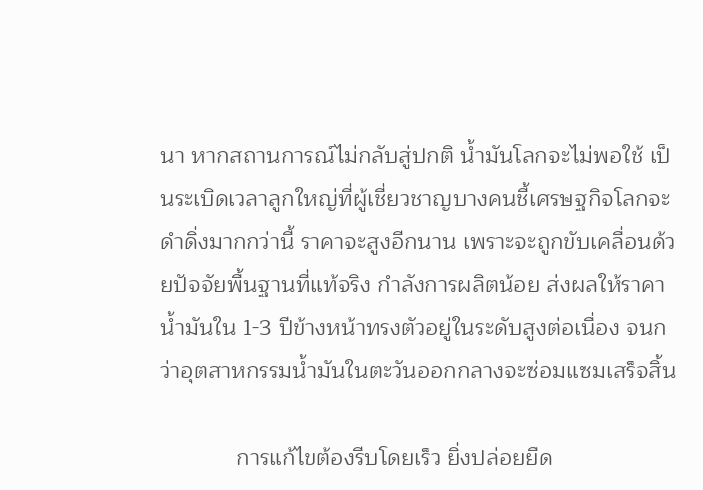นา หากสถานการณ์ไม่กลับสู่ปกติ น้ำมันโลกจะไม่พอใช้ เป็นระเบิดเวลาลูกใหญ่ที่ผู้เชี่ยวชาญบางคนชี้เศรษฐกิจโลกจะดำดิ่งมากกว่านี้ ราคาจะสูงอีกนาน เพราะจะถูกขับเคลื่อนด้วยปัจจัยพื้นฐานที่แท้จริง กำลังการผลิตน้อย ส่งผลให้ราคาน้ำมันใน 1-3 ปีข้างหน้าทรงตัวอยู่ในระดับสูงต่อเนื่อง จนกว่าอุตสาหกรรมน้ำมันในตะวันออกกลางจะซ่อมแซมเสร็จสิ้น

            การแก้ไขต้องรีบโดยเร็ว ยิ่งปล่อยยืด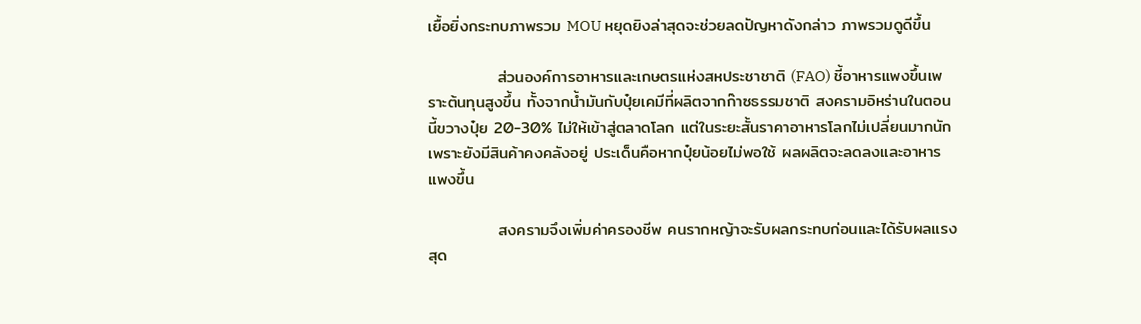เยื้อยิ่งกระทบภาพรวม MOU หยุดยิงล่าสุดจะช่วยลดปัญหาดังกล่าว ภาพรวมดูดีขึ้น

            ส่วนองค์การอาหารและเกษตรแห่งสหประชาชาติ (FAO) ชี้อาหารแพงขึ้นเพราะต้นทุนสูงขึ้น ทั้งจากน้ำมันกับปุ๋ยเคมีที่ผลิตจากก๊าซธรรมชาติ สงครามอิหร่านในตอนนี้ขวางปุ๋ย 20-30% ไม่ให้เข้าสู่ตลาดโลก แต่ในระยะสั้นราคาอาหารโลกไม่เปลี่ยนมากนักเพราะยังมีสินค้าคงคลังอยู่ ประเด็นคือหากปุ๋ยน้อยไม่พอใช้ ผลผลิตจะลดลงและอาหารแพงขึ้น

            สงครามจึงเพิ่มค่าครองชีพ คนรากหญ้าจะรับผลกระทบก่อนและได้รับผลแรงสุด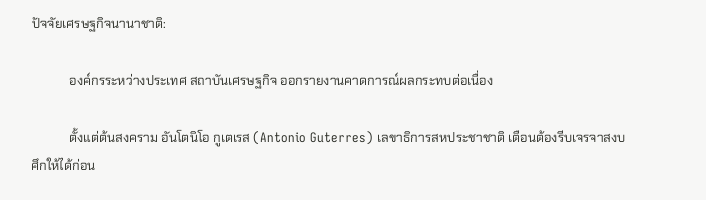ปัจจัยเศรษฐกิจนานาชาติ:

            องค์กรระหว่างประเทศ สถาบันเศรษฐกิจ ออกรายงานคาดการณ์ผลกระทบต่อเนื่อง

            ตั้งแต่ต้นสงคราม อันโตนิโอ กูเตเรส (Antonio Guterres) เลขาธิการสหประชาชาติ เตือนต้องรีบเจรจาสงบศึกให้ได้ก่อน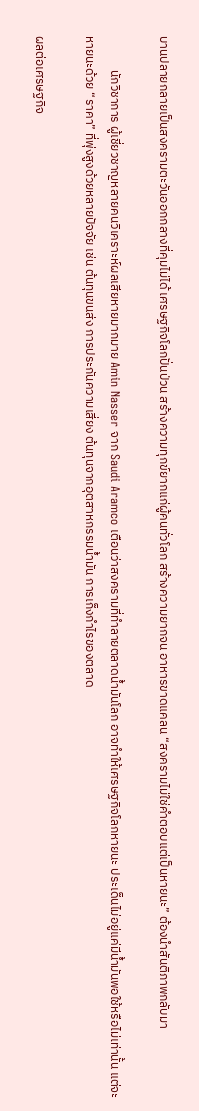บานปลายกลายเป็นสงครามตะวันออกกลางที่คุมไม่ได้ เศรษฐกิจโลกปั่นป่วน สร้างความทุกข์ยากแก่ผู้คนทั่วโลก สร้างความยากจน อาหารขาดแคลน “สงครามไม่ใช่คำตอบแต่เป็นหายนะ” ต้องนำสันติภาพกลับมา

            นักวิชาการ ผู้เชี่ยวชาญหลายคนวิเคราะห์ผลเสียหายมากมาย Amin Nasser จาก Saudi Aramco เตือนว่าสงครามที่ทำลายตลาดน้ำมันโลก อาจทำให้เศรษฐกิจโลกหายนะ ประเด็นไม่อยู่แค่มีน้ำมันพอใช้หรือไม่เท่านั้น แต่จะหายนะด้วย “ราคา” ที่พุ่งสูงด้วยหลายปัจจัย เช่น ต้นทุนขนส่ง การประกันความเสี่ยง ต้นทุนจากอุตสาหกรรมน้ำมัน การเก็งกำไรของตลาด

ผลต่อเศรษฐกิจ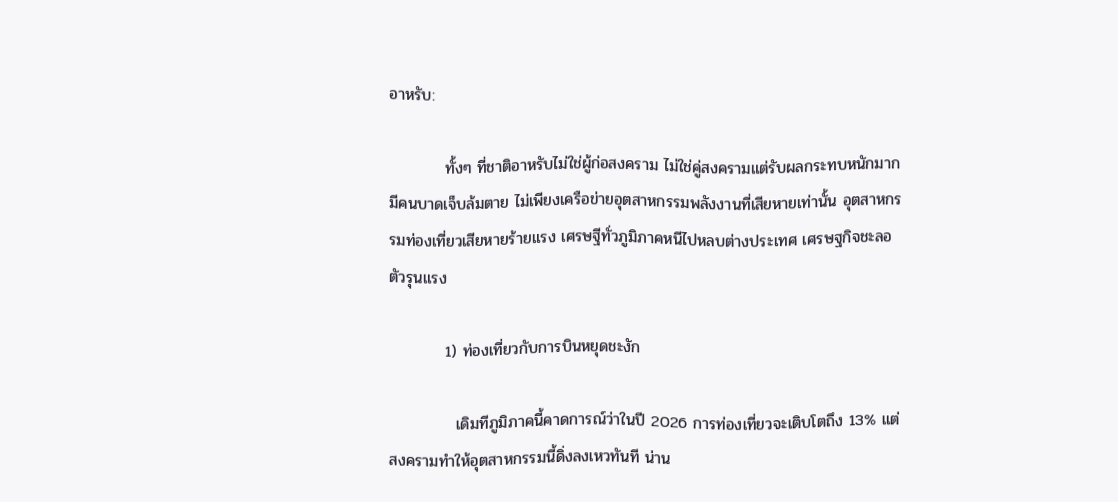อาหรับ:

          ทั้งๆ ที่ชาติอาหรับไม่ใช่ผู้ก่อสงคราม ไม่ใช่คู่สงครามแต่รับผลกระทบหนักมาก มีคนบาดเจ็บล้มตาย ไม่เพียงเครือข่ายอุตสาหกรรมพลังงานที่เสียหายเท่านั้น อุตสาหกรรมท่องเที่ยวเสียหายร้ายแรง เศรษฐีทั่วภูมิภาคหนีไปหลบต่างประเทศ เศรษฐกิจชะลอตัวรุนแรง

          1) ท่องเที่ยวกับการบินหยุดชะงัก

            เดิมทีภูมิภาคนี้คาดการณ์ว่าในปี 2026 การท่องเที่ยวจะเติบโตถึง 13% แต่สงครามทำให้อุตสาหกรรมนี้ดิ่งลงเหวทันที น่าน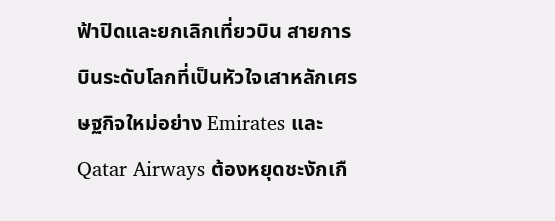ฟ้าปิดและยกเลิกเที่ยวบิน สายการบินระดับโลกที่เป็นหัวใจเสาหลักเศรษฐกิจใหม่อย่าง Emirates และ Qatar Airways ต้องหยุดชะงักเกื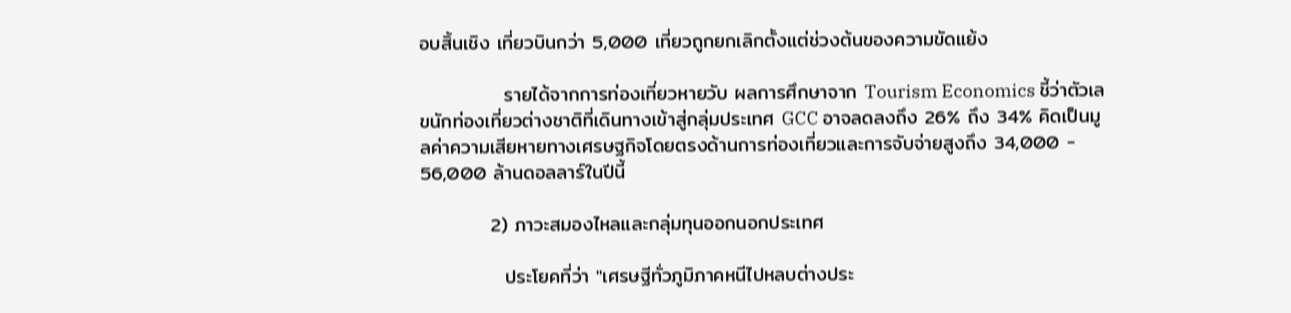อบสิ้นเชิง เที่ยวบินกว่า 5,000 เที่ยวถูกยกเลิกตั้งแต่ช่วงต้นของความขัดแย้ง

            รายได้จากการท่องเที่ยวหายวับ ผลการศึกษาจาก Tourism Economics ชี้ว่าตัวเลขนักท่องเที่ยวต่างชาติที่เดินทางเข้าสู่กลุ่มประเทศ GCC อาจลดลงถึง 26% ถึง 34% คิดเป็นมูลค่าความเสียหายทางเศรษฐกิจโดยตรงด้านการท่องเที่ยวและการจับจ่ายสูงถึง 34,000 - 56,000 ล้านดอลลาร์ในปีนี้

          2) ภาวะสมองไหลและกลุ่มทุนออกนอกประเทศ

            ประโยคที่ว่า "เศรษฐีทั่วภูมิภาคหนีไปหลบต่างประ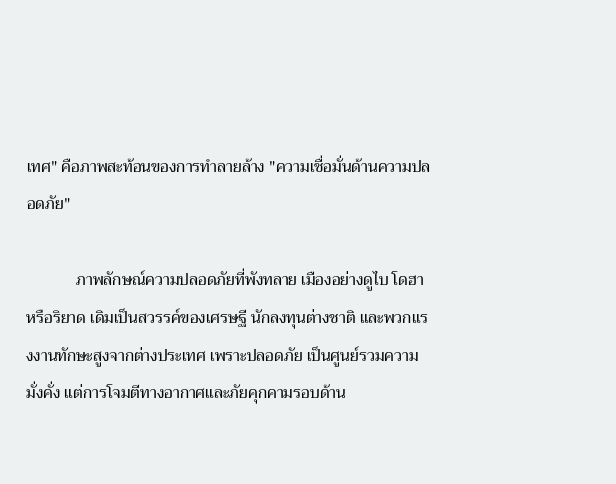เทศ" คือภาพสะท้อนของการทำลายล้าง "ความเชื่อมั่นด้านความปลอดภัย"

            ภาพลักษณ์ความปลอดภัยที่พังทลาย เมืองอย่างดูไบ โดฮา หรือริยาด เดิมเป็นสวรรค์ของเศรษฐี นักลงทุนต่างชาติ และพวกแรงงานทักษะสูงจากต่างประเทศ เพราะปลอดภัย เป็นศูนย์รวมความมั่งคั่ง แต่การโจมตีทางอากาศและภัยคุกคามรอบด้าน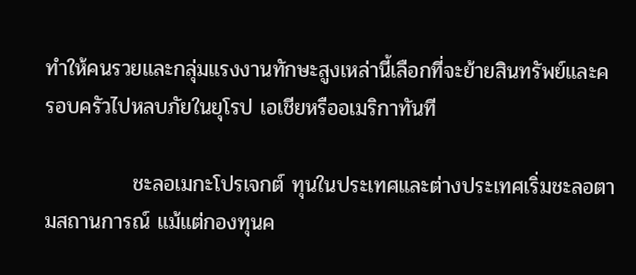ทำให้คนรวยและกลุ่มแรงงานทักษะสูงเหล่านี้เลือกที่จะย้ายสินทรัพย์และครอบครัวไปหลบภัยในยุโรป เอเชียหรืออเมริกาทันที

            ชะลอเมกะโปรเจกต์ ทุนในประเทศและต่างประเทศเริ่มชะลอตามสถานการณ์ แม้แต่กองทุนค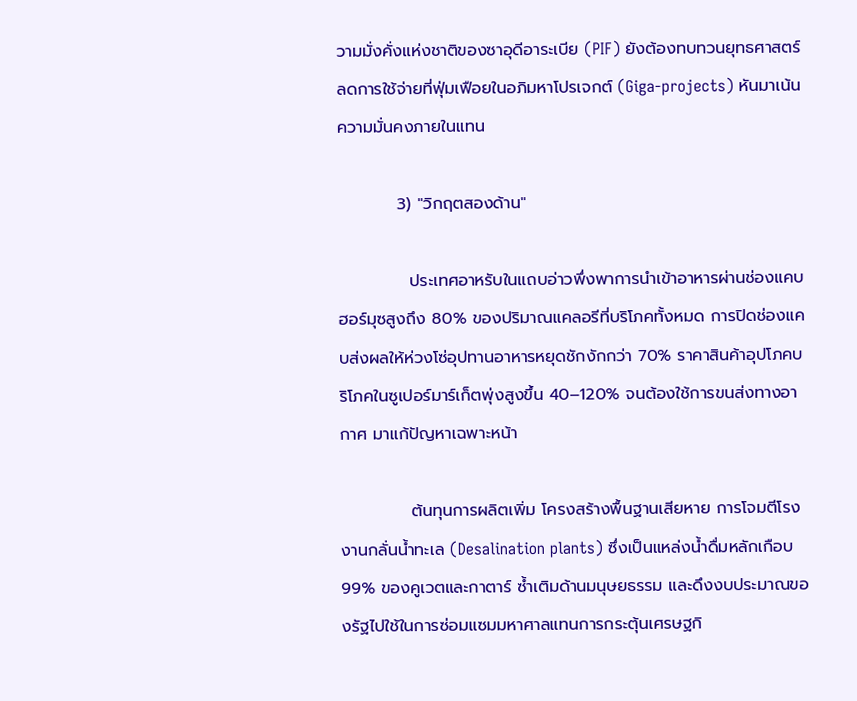วามมั่งคั่งแห่งชาติของซาอุดีอาระเบีย (PIF) ยังต้องทบทวนยุทธศาสตร์ ลดการใช้จ่ายที่ฟุ่มเฟือยในอภิมหาโปรเจกต์ (Giga-projects) หันมาเน้นความมั่นคงภายในแทน

          3) "วิกฤตสองด้าน"

            ประเทศอาหรับในแถบอ่าวพึ่งพาการนำเข้าอาหารผ่านช่องแคบฮอร์มุซสูงถึง 80% ของปริมาณแคลอรีที่บริโภคทั้งหมด การปิดช่องแคบส่งผลให้ห่วงโซ่อุปทานอาหารหยุดชักงักกว่า 70% ราคาสินค้าอุปโภคบริโภคในซูเปอร์มาร์เก็ตพุ่งสูงขึ้น 40–120% จนต้องใช้การขนส่งทางอากาศ มาแก้ปัญหาเฉพาะหน้า

            ต้นทุนการผลิตเพิ่ม โครงสร้างพื้นฐานเสียหาย การโจมตีโรงงานกลั่นน้ำทะเล (Desalination plants) ซึ่งเป็นแหล่งน้ำดื่มหลักเกือบ 99% ของคูเวตและกาตาร์ ซ้ำเติมด้านมนุษยธรรม และดึงงบประมาณของรัฐไปใช้ในการซ่อมแซมมหาศาลแทนการกระตุ้นเศรษฐกิ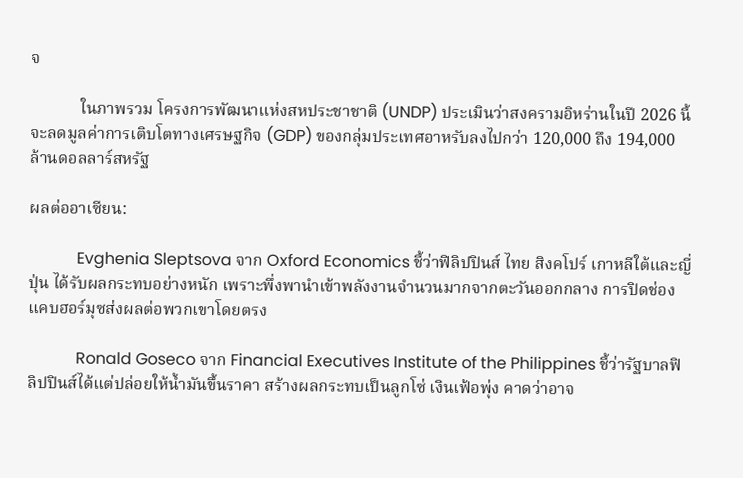จ

            ในภาพรวม โครงการพัฒนาแห่งสหประชาชาติ (UNDP) ประเมินว่าสงครามอิหร่านในปี 2026 นี้ จะลดมูลค่าการเติบโตทางเศรษฐกิจ (GDP) ของกลุ่มประเทศอาหรับลงไปกว่า 120,000 ถึง 194,000 ล้านดอลลาร์สหรัฐ

ผลต่ออาเซียน:

            Evghenia Sleptsova จาก Oxford Economics ชี้ว่าฟิลิปปินส์ ไทย สิงคโปร์ เกาหลีใต้และญี่ปุ่น ได้รับผลกระทบอย่างหนัก เพราะพึ่งพานำเข้าพลังงานจำนวนมากจากตะวันออกกลาง การปิดช่องแคบฮอร์มุซส่งผลต่อพวกเขาโดยตรง

            Ronald Goseco จาก Financial Executives Institute of the Philippines ชี้ว่ารัฐบาลฟิลิปปินส์ได้แต่ปล่อยให้น้ำมันขึ้นราคา สร้างผลกระทบเป็นลูกโซ่ เงินเฟ้อพุ่ง คาดว่าอาจ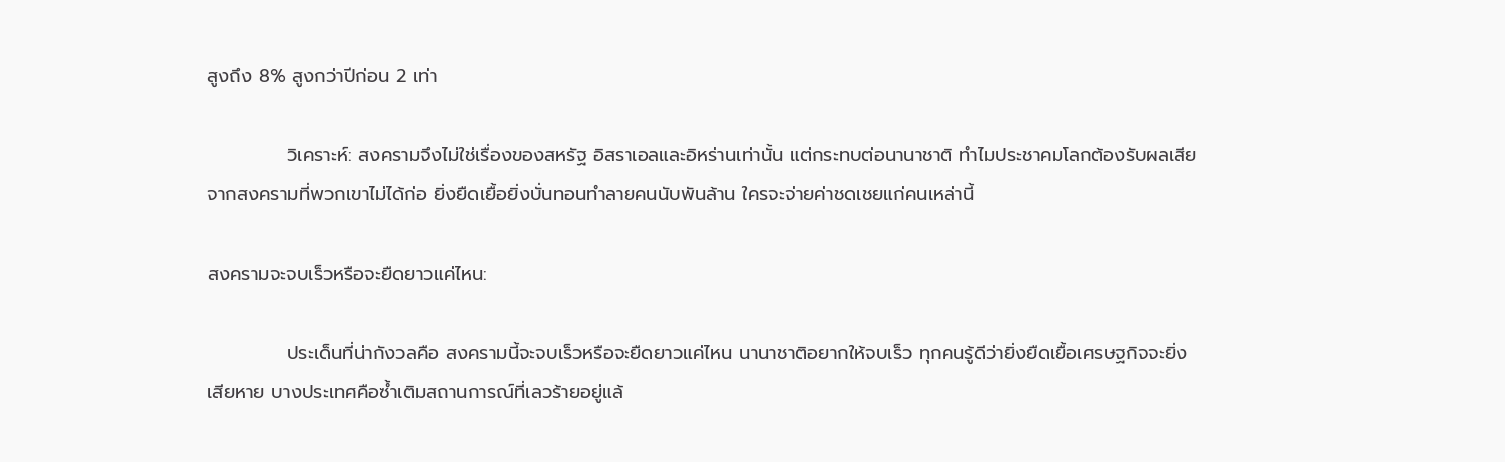สูงถึง 8% สูงกว่าปีก่อน 2 เท่า

            วิเคราะห์: สงครามจึงไม่ใช่เรื่องของสหรัฐ อิสราเอลและอิหร่านเท่านั้น แต่กระทบต่อนานาชาติ ทำไมประชาคมโลกต้องรับผลเสียจากสงครามที่พวกเขาไม่ได้ก่อ ยิ่งยืดเยื้อยิ่งบั่นทอนทำลายคนนับพันล้าน ใครจะจ่ายค่าชดเชยแก่คนเหล่านี้

สงครามจะจบเร็วหรือจะยืดยาวแค่ไหน:

            ประเด็นที่น่ากังวลคือ สงครามนี้จะจบเร็วหรือจะยืดยาวแค่ไหน นานาชาติอยากให้จบเร็ว ทุกคนรู้ดีว่ายิ่งยืดเยื้อเศรษฐกิจจะยิ่งเสียหาย บางประเทศคือซ้ำเติมสถานการณ์ที่เลวร้ายอยู่แล้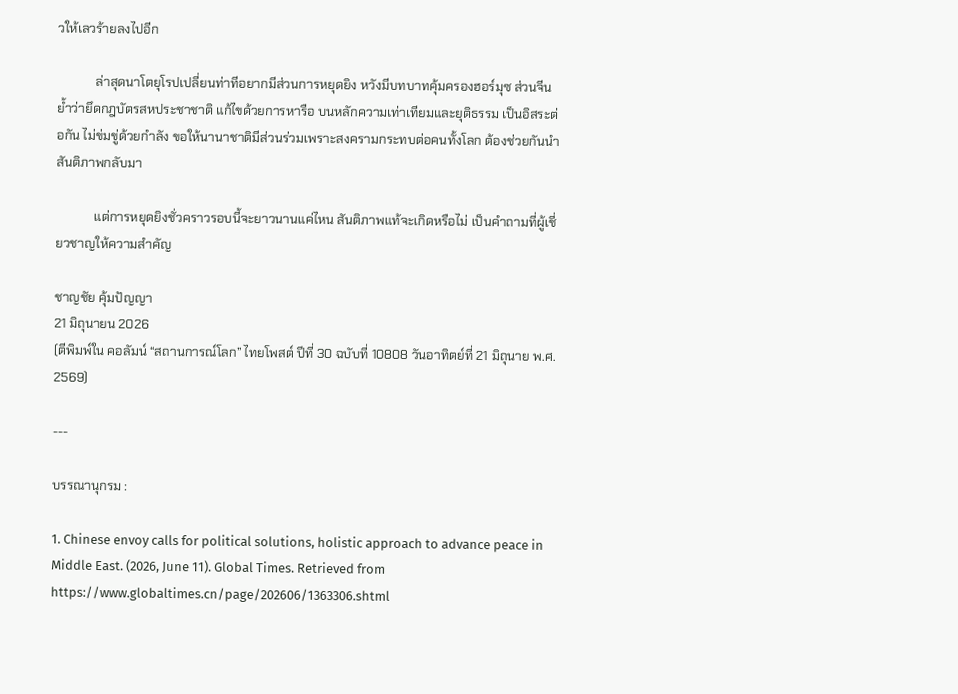วให้เลวร้ายลงไปอีก

            ล่าสุดนาโตยุโรปเปลี่ยนท่าทีอยากมีส่วนการหยุดยิง หวังมีบทบาทคุ้มครองฮอร์มุซ ส่วนจีนย้ำว่ายึดกฎบัตรสหประชาชาติ แก้ไขด้วยการหารือ บนหลักความเท่าเทียมและยุติธรรม เป็นอิสระต่อกัน ไม่ข่มขู่ด้วยกำลัง ขอให้นานาชาติมีส่วนร่วมเพราะสงครามกระทบต่อคนทั้งโลก ต้องช่วยกันนำสันติภาพกลับมา

            แต่การหยุดยิงชั่วคราวรอบนี้จะยาวนานแค่ไหน สันติภาพแท้จะเกิดหรือไม่ เป็นคำถามที่ผู้เชี่ยวชาญให้ความสำคัญ

ชาญชัย คุ้มปัญญา
21 มิถุนายน 2026
(ตีพิมพ์ใน คอลัมน์ “สถานการณ์โลก” ไทยโพสต์ ปีที่ 30 ฉบับที่ 10808 วันอาทิตย์ที่ 21 มิถุนาย พ.ศ. 2569)

---

บรรณานุกรม :

1. Chinese envoy calls for political solutions, holistic approach to advance peace in Middle East. (2026, June 11). Global Times. Retrieved from https://www.globaltimes.cn/page/202606/1363306.shtml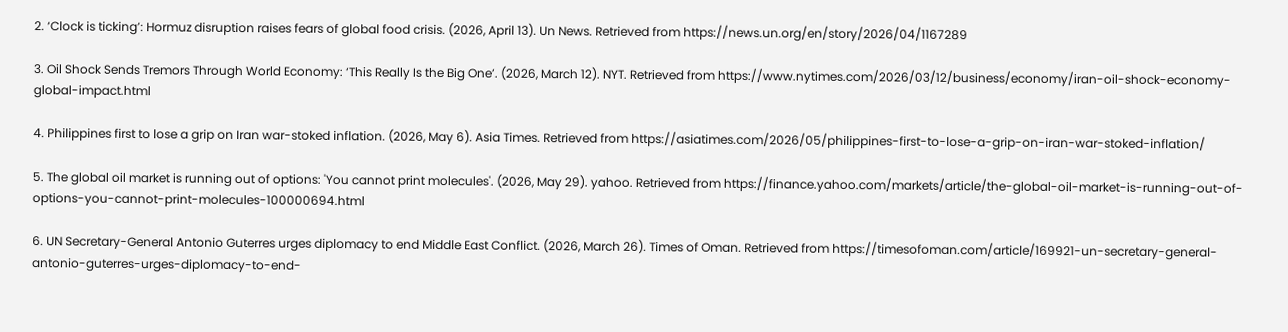2. ‘Clock is ticking’: Hormuz disruption raises fears of global food crisis. (2026, April 13). Un News. Retrieved from https://news.un.org/en/story/2026/04/1167289

3. Oil Shock Sends Tremors Through World Economy: ‘This Really Is the Big One’. (2026, March 12). NYT. Retrieved from https://www.nytimes.com/2026/03/12/business/economy/iran-oil-shock-economy-global-impact.html

4. Philippines first to lose a grip on Iran war-stoked inflation. (2026, May 6). Asia Times. Retrieved from https://asiatimes.com/2026/05/philippines-first-to-lose-a-grip-on-iran-war-stoked-inflation/

5. The global oil market is running out of options: 'You cannot print molecules'. (2026, May 29). yahoo. Retrieved from https://finance.yahoo.com/markets/article/the-global-oil-market-is-running-out-of-options-you-cannot-print-molecules-100000694.html

6. UN Secretary-General Antonio Guterres urges diplomacy to end Middle East Conflict. (2026, March 26). Times of Oman. Retrieved from https://timesofoman.com/article/169921-un-secretary-general-antonio-guterres-urges-diplomacy-to-end-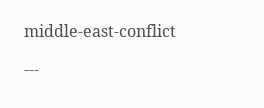middle-east-conflict

---